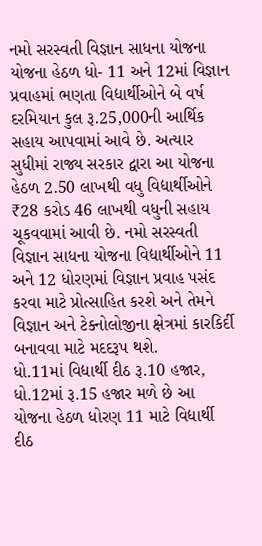નમો સરસ્વતી વિજ્ઞાન સાધના યોજના યોજના હેઠળ ધો- 11 અને 12માં વિજ્ઞાન પ્રવાહમાં ભણતા વિદ્યાર્થીઓને બે વર્ષ દરમિયાન કુલ રૂ.25,000ની આર્થિક સહાય આપવામાં આવે છે. અત્યાર સુધીમાં રાજ્ય સરકાર દ્વારા આ યોજના હેઠળ 2.50 લાખથી વધુ વિદ્યાર્થીઓને ₹28 કરોડ 46 લાખથી વધુની સહાય ચૂકવવામાં આવી છે. નમો સરસ્વતી વિજ્ઞાન સાધના યોજના વિદ્યાર્થીઓને 11 અને 12 ધોરણમાં વિજ્ઞાન પ્રવાહ પસંદ કરવા માટે પ્રોત્સાહિત કરશે અને તેમને વિજ્ઞાન અને ટેક્નોલોજીના ક્ષેત્રમાં કારકિર્દી બનાવવા માટે મદદરૂપ થશે.
ધો.11માં વિદ્યાર્થી દીઠ રૂ.10 હજાર, ધો.12માં રૂ.15 હજાર મળે છે આ યોજના હેઠળ ધોરણ 11 માટે વિદ્યાર્થી દીઠ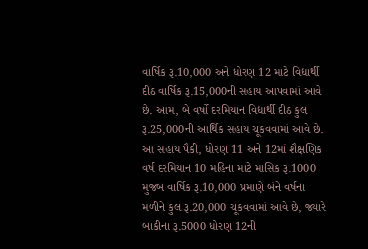વાર્ષિક રૂ.10,000 અને ધોરણ 12 માટે વિદ્યાર્થી દીઠ વાર્ષિક રૂ.15,000ની સહાય આપવામાં આવે છે. આમ, બે વર્ષો દરમિયાન વિદ્યાર્થી દીઠ કુલ રૂ.25,000ની આર્થિક સહાય ચૂકવવામાં આવે છે. આ સહાય પૈકી, ધોરણ 11 અને 12માં શૈક્ષણિક વર્ષ દરમિયાન 10 મહિના માટે માસિક રૂ.1000 મુજબ વાર્ષિક રૂ.10,000 પ્રમાણે બંને વર્ષના મળીને કુલ રૂ.20,000 ચૂકવવામાં આવે છે, જ્યારે બાકીના રૂ.5000 ધોરણ 12ની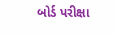બોર્ડ પરીક્ષા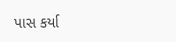પાસ કર્યા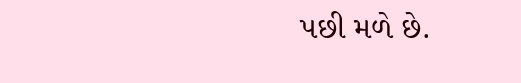પછી મળે છે.